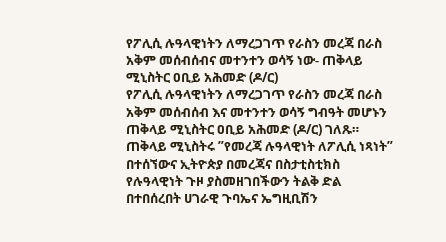የፖሊሲ ሉዓላዊነትን ለማረጋገጥ የራስን መረጃ በራስ አቅም መሰብሰብና መተንተን ወሳኝ ነው- ጠቅላይ ሚኒስትር ዐቢይ አሕመድ (ዶ/ር)
የፖሊሲ ሉዓላዊነትን ለማረጋገጥ የራስን መረጃ በራስ አቅም መሰብሰብ እና መተንተን ወሳኝ ግብዓት መሆኑን ጠቅላይ ሚኒስትር ዐቢይ አሕመድ (ዶ/ር) ገለጹ። ጠቅላይ ሚኒስትሩ ”የመረጃ ሉዓላዊነት ለፖሊሲ ነጻነት” በተሰኘውና ኢትዮጵያ በመረጃና በስታቲስቲክስ የሉዓላዊነት ጉዞ ያስመዘገበችውን ትልቅ ድል በተበሰረበት ሀገራዊ ጉባኤና ኤግዚቢሽን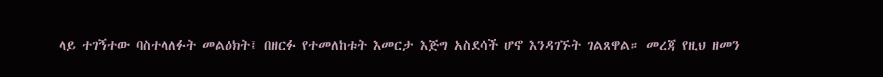ላይ ተገኝተው ባስተላለፉት መልዕክት፤ በዘርፉ የተመለከቱት እመርታ እጅግ አስደሳች ሆኖ እንዳገኙት ገልጸዋል። መረጃ የዚህ ዘመን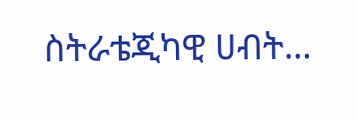ስትራቴጂካዊ ሀብት…